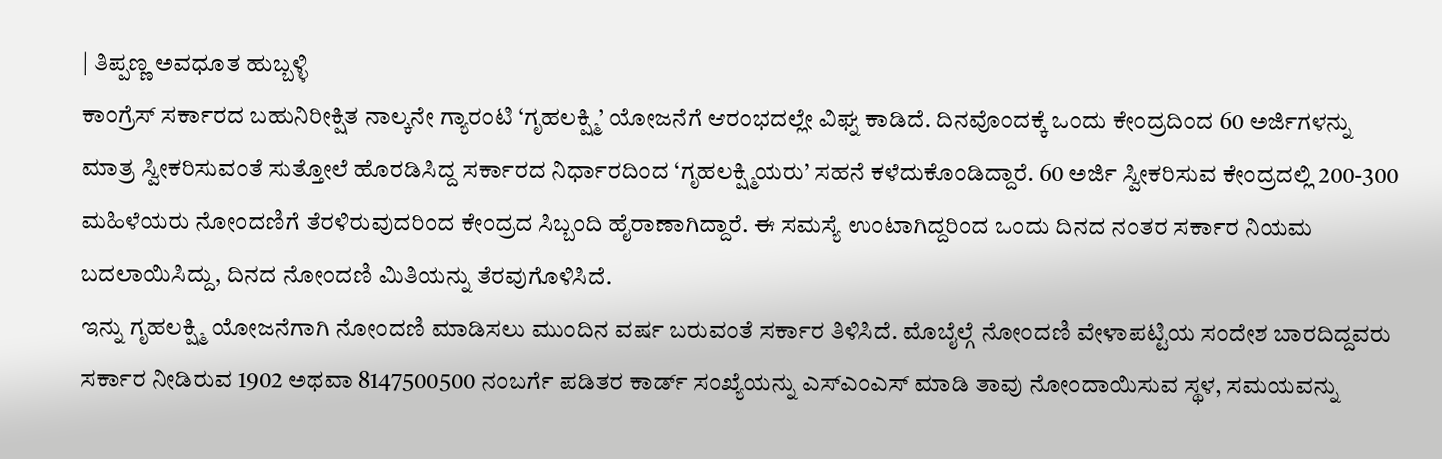| ತಿಪ್ಪಣ್ಣ ಅವಧೂತ ಹುಬ್ಬಳ್ಳಿ
ಕಾಂಗ್ರೆಸ್ ಸರ್ಕಾರದ ಬಹುನಿರೀಕ್ಷಿತ ನಾಲ್ಕನೇ ಗ್ಯಾರಂಟಿ ‘ಗೃಹಲಕ್ಷ್ಮಿ’ ಯೋಜನೆಗೆ ಆರಂಭದಲ್ಲೇ ವಿಘ್ನ ಕಾಡಿದೆ. ದಿನವೊಂದಕ್ಕೆ ಒಂದು ಕೇಂದ್ರದಿಂದ 60 ಅರ್ಜಿಗಳನ್ನು ಮಾತ್ರ ಸ್ವೀಕರಿಸುವಂತೆ ಸುತ್ತೋಲೆ ಹೊರಡಿಸಿದ್ದ ಸರ್ಕಾರದ ನಿರ್ಧಾರದಿಂದ ‘ಗೃಹಲಕ್ಷ್ಮಿಯರು’ ಸಹನೆ ಕಳೆದುಕೊಂಡಿದ್ದಾರೆ. 60 ಅರ್ಜಿ ಸ್ವೀಕರಿಸುವ ಕೇಂದ್ರದಲ್ಲಿ 200-300 ಮಹಿಳೆಯರು ನೋಂದಣಿಗೆ ತೆರಳಿರುವುದರಿಂದ ಕೇಂದ್ರದ ಸಿಬ್ಬಂದಿ ಹೈರಾಣಾಗಿದ್ದಾರೆ. ಈ ಸಮಸ್ಯೆ ಉಂಟಾಗಿದ್ದರಿಂದ ಒಂದು ದಿನದ ನಂತರ ಸರ್ಕಾರ ನಿಯಮ ಬದಲಾಯಿಸಿದ್ದು, ದಿನದ ನೋಂದಣಿ ಮಿತಿಯನ್ನು ತೆರವುಗೊಳಿಸಿದೆ.
ಇನ್ನು ಗೃಹಲಕ್ಷ್ಮಿ ಯೋಜನೆಗಾಗಿ ನೋಂದಣಿ ಮಾಡಿಸಲು ಮುಂದಿನ ವರ್ಷ ಬರುವಂತೆ ಸರ್ಕಾರ ತಿಳಿಸಿದೆ. ಮೊಬೈಲ್ಗೆ ನೋಂದಣಿ ವೇಳಾಪಟ್ಟಿಯ ಸಂದೇಶ ಬಾರದಿದ್ದವರು ಸರ್ಕಾರ ನೀಡಿರುವ 1902 ಅಥವಾ 8147500500 ನಂಬರ್ಗೆ ಪಡಿತರ ಕಾರ್ಡ್ ಸಂಖ್ಯೆಯನ್ನು ಎಸ್ಎಂಎಸ್ ಮಾಡಿ ತಾವು ನೋಂದಾಯಿಸುವ ಸ್ಥಳ, ಸಮಯವನ್ನು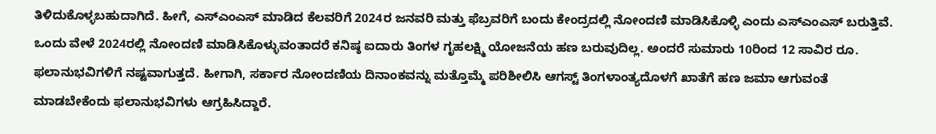ತಿಳಿದುಕೊಳ್ಳಬಹುದಾಗಿದೆ. ಹೀಗೆ, ಎಸ್ಎಂಎಸ್ ಮಾಡಿದ ಕೆಲವರಿಗೆ 2024ರ ಜನವರಿ ಮತ್ತು ಫೆಬ್ರವರಿಗೆ ಬಂದು ಕೇಂದ್ರದಲ್ಲಿ ನೋಂದಣಿ ಮಾಡಿಸಿಕೊಳ್ಳಿ ಎಂದು ಎಸ್ಎಂಎಸ್ ಬರುತ್ತಿವೆ. ಒಂದು ವೇಳೆ 2024ರಲ್ಲಿ ನೋಂದಣಿ ಮಾಡಿಸಿಕೊಳ್ಳುವಂತಾದರೆ ಕನಿಷ್ಠ ಐದಾರು ತಿಂಗಳ ಗೃಹಲಕ್ಷ್ಮಿ ಯೋಜನೆಯ ಹಣ ಬರುವುದಿಲ್ಲ. ಅಂದರೆ ಸುಮಾರು 10ರಿಂದ 12 ಸಾವಿರ ರೂ. ಫಲಾನುಭವಿಗಳಿಗೆ ನಷ್ಟವಾಗುತ್ತದೆ. ಹೀಗಾಗಿ, ಸರ್ಕಾರ ನೋಂದಣಿಯ ದಿನಾಂಕವನ್ನು ಮತ್ತೊಮ್ಮೆ ಪರಿಶೀಲಿಸಿ ಆಗಸ್ಟ್ ತಿಂಗಳಾಂತ್ಯದೊಳಗೆ ಖಾತೆಗೆ ಹಣ ಜಮಾ ಆಗುವಂತೆ ಮಾಡಬೇಕೆಂದು ಫಲಾನುಭವಿಗಳು ಆಗ್ರಹಿಸಿದ್ದಾರೆ.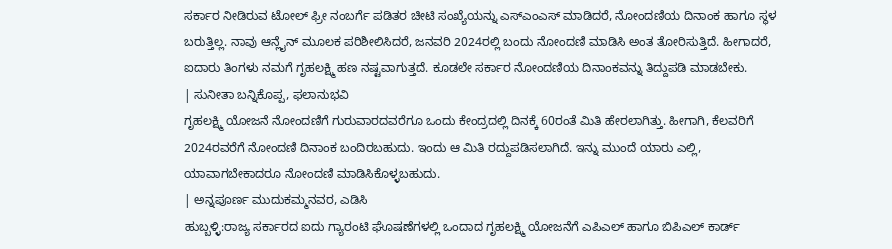ಸರ್ಕಾರ ನೀಡಿರುವ ಟೋಲ್ ಫ್ರೀ ನಂಬರ್ಗೆ ಪಡಿತರ ಚೀಟಿ ಸಂಖ್ಯೆಯನ್ನು ಎಸ್ಎಂಎಸ್ ಮಾಡಿದರೆ, ನೋಂದಣಿಯ ದಿನಾಂಕ ಹಾಗೂ ಸ್ಥಳ ಬರುತ್ತಿಲ್ಲ. ನಾವು ಆನ್ಲೈನ್ ಮೂಲಕ ಪರಿಶೀಲಿಸಿದರೆ, ಜನವರಿ 2024ರಲ್ಲಿ ಬಂದು ನೋಂದಣಿ ಮಾಡಿಸಿ ಅಂತ ತೋರಿಸುತ್ತಿದೆ. ಹೀಗಾದರೆ, ಐದಾರು ತಿಂಗಳು ನಮಗೆ ಗೃಹಲಕ್ಷ್ಮಿ ಹಣ ನಷ್ಟವಾಗುತ್ತದೆ. ಕೂಡಲೇ ಸರ್ಕಾರ ನೋಂದಣಿಯ ದಿನಾಂಕವನ್ನು ತಿದ್ದುಪಡಿ ಮಾಡಬೇಕು.
| ಸುನೀತಾ ಬನ್ನಿಕೊಪ್ಪ, ಫಲಾನುಭವಿ
ಗೃಹಲಕ್ಷ್ಮಿ ಯೋಜನೆ ನೋಂದಣಿಗೆ ಗುರುವಾರದವರೆಗೂ ಒಂದು ಕೇಂದ್ರದಲ್ಲಿ ದಿನಕ್ಕೆ 60ರಂತೆ ಮಿತಿ ಹೇರಲಾಗಿತ್ತು. ಹೀಗಾಗಿ, ಕೆಲವರಿಗೆ 2024ರವರೆಗೆ ನೋಂದಣಿ ದಿನಾಂಕ ಬಂದಿರಬಹುದು. ಇಂದು ಆ ಮಿತಿ ರದ್ದುಪಡಿಸಲಾಗಿದೆ. ಇನ್ನು ಮುಂದೆ ಯಾರು ಎಲ್ಲಿ, ಯಾವಾಗಬೇಕಾದರೂ ನೋಂದಣಿ ಮಾಡಿಸಿಕೊಳ್ಳಬಹುದು.
| ಅನ್ನಪೂರ್ಣ ಮುದುಕಮ್ಮನವರ, ಎಡಿಸಿ
ಹುಬ್ಬಳ್ಳಿ:ರಾಜ್ಯ ಸರ್ಕಾರದ ಐದು ಗ್ಯಾರಂಟಿ ಘೊಷಣೆಗಳಲ್ಲಿ ಒಂದಾದ ಗೃಹಲಕ್ಷ್ಮಿ ಯೋಜನೆಗೆ ಎಪಿಎಲ್ ಹಾಗೂ ಬಿಪಿಎಲ್ ಕಾರ್ಡ್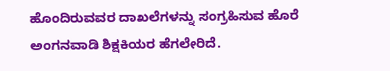ಹೊಂದಿರುವವರ ದಾಖಲೆಗಳನ್ನು ಸಂಗ್ರಹಿಸುವ ಹೊರೆ ಅಂಗನವಾಡಿ ಶಿಕ್ಷಕಿಯರ ಹೆಗಲೇರಿದೆ.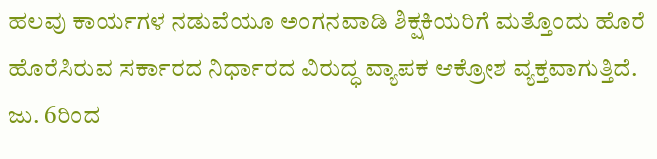ಹಲವು ಕಾರ್ಯಗಳ ನಡುವೆಯೂ ಅಂಗನವಾಡಿ ಶಿಕ್ಷಕಿಯರಿಗೆ ಮತ್ತೊಂದು ಹೊರೆ ಹೊರೆಸಿರುವ ಸರ್ಕಾರದ ನಿರ್ಧಾರದ ವಿರುದ್ಧ ವ್ಯಾಪಕ ಆಕ್ರೋಶ ವ್ಯಕ್ತವಾಗುತ್ತಿದೆ. ಜು. 6ರಿಂದ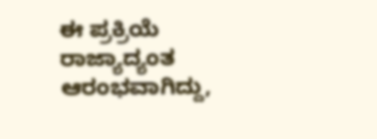ಈ ಪ್ರಕ್ರಿಯೆ ರಾಜ್ಯಾದ್ಯಂತ ಆರಂಭವಾಗಿದ್ದು,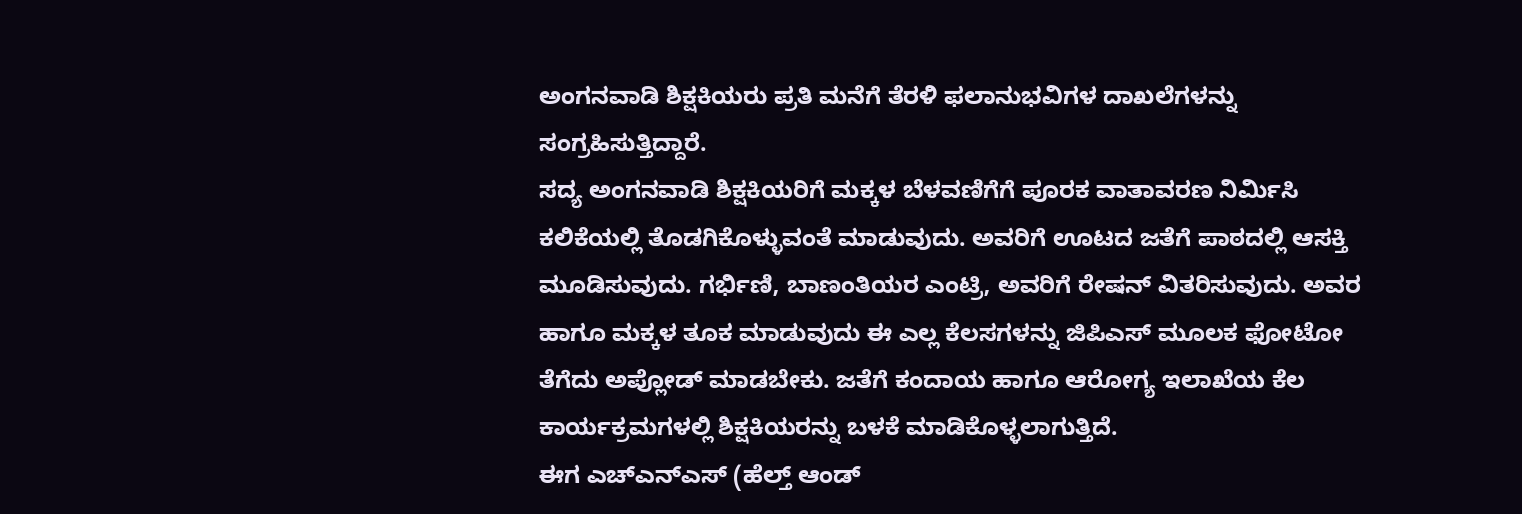ಅಂಗನವಾಡಿ ಶಿಕ್ಷಕಿಯರು ಪ್ರತಿ ಮನೆಗೆ ತೆರಳಿ ಫಲಾನುಭವಿಗಳ ದಾಖಲೆಗಳನ್ನು ಸಂಗ್ರಹಿಸುತ್ತಿದ್ದಾರೆ.
ಸದ್ಯ ಅಂಗನವಾಡಿ ಶಿಕ್ಷಕಿಯರಿಗೆ ಮಕ್ಕಳ ಬೆಳವಣಿಗೆಗೆ ಪೂರಕ ವಾತಾವರಣ ನಿರ್ವಿುಸಿ ಕಲಿಕೆಯಲ್ಲಿ ತೊಡಗಿಕೊಳ್ಳುವಂತೆ ಮಾಡುವುದು. ಅವರಿಗೆ ಊಟದ ಜತೆಗೆ ಪಾಠದಲ್ಲಿ ಆಸಕ್ತಿ ಮೂಡಿಸುವುದು. ಗರ್ಭಿಣಿ, ಬಾಣಂತಿಯರ ಎಂಟ್ರಿ, ಅವರಿಗೆ ರೇಷನ್ ವಿತರಿಸುವುದು. ಅವರ ಹಾಗೂ ಮಕ್ಕಳ ತೂಕ ಮಾಡುವುದು ಈ ಎಲ್ಲ ಕೆಲಸಗಳನ್ನು ಜಿಪಿಎಸ್ ಮೂಲಕ ಫೋಟೋ ತೆಗೆದು ಅಪ್ಲೋಡ್ ಮಾಡಬೇಕು. ಜತೆಗೆ ಕಂದಾಯ ಹಾಗೂ ಆರೋಗ್ಯ ಇಲಾಖೆಯ ಕೆಲ ಕಾರ್ಯಕ್ರಮಗಳಲ್ಲಿ ಶಿಕ್ಷಕಿಯರನ್ನು ಬಳಕೆ ಮಾಡಿಕೊಳ್ಳಲಾಗುತ್ತಿದೆ.
ಈಗ ಎಚ್ಎನ್ಎಸ್ (ಹೆಲ್ತ್ ಆಂಡ್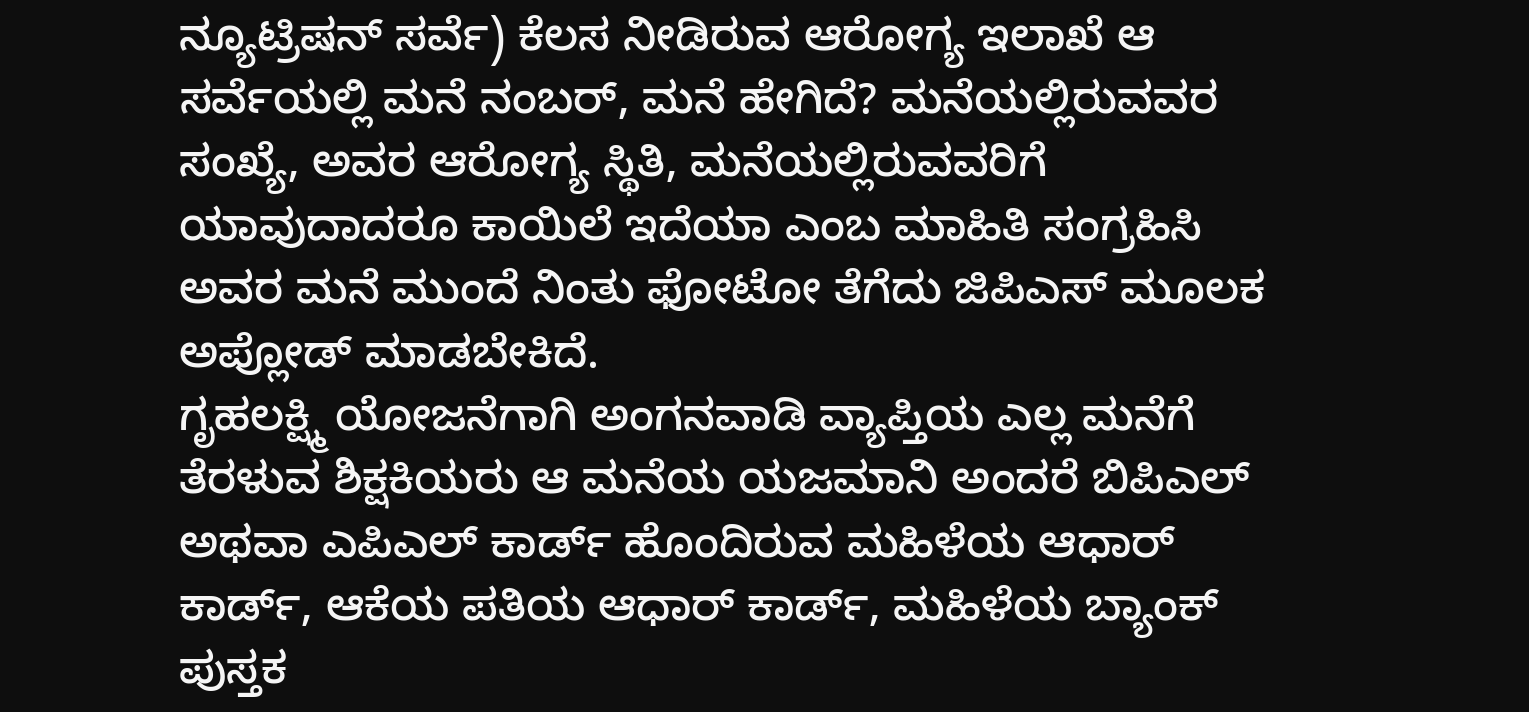ನ್ಯೂಟ್ರಿಷನ್ ಸರ್ವೆ) ಕೆಲಸ ನೀಡಿರುವ ಆರೋಗ್ಯ ಇಲಾಖೆ ಆ ಸರ್ವೆಯಲ್ಲಿ ಮನೆ ನಂಬರ್, ಮನೆ ಹೇಗಿದೆ? ಮನೆಯಲ್ಲಿರುವವರ ಸಂಖ್ಯೆ, ಅವರ ಆರೋಗ್ಯ ಸ್ಥಿತಿ, ಮನೆಯಲ್ಲಿರುವವರಿಗೆ ಯಾವುದಾದರೂ ಕಾಯಿಲೆ ಇದೆಯಾ ಎಂಬ ಮಾಹಿತಿ ಸಂಗ್ರಹಿಸಿ ಅವರ ಮನೆ ಮುಂದೆ ನಿಂತು ಫೋಟೋ ತೆಗೆದು ಜಿಪಿಎಸ್ ಮೂಲಕ ಅಪ್ಲೋಡ್ ಮಾಡಬೇಕಿದೆ.
ಗೃಹಲಕ್ಷ್ಮಿ ಯೋಜನೆಗಾಗಿ ಅಂಗನವಾಡಿ ವ್ಯಾಪ್ತಿಯ ಎಲ್ಲ ಮನೆಗೆ ತೆರಳುವ ಶಿಕ್ಷಕಿಯರು ಆ ಮನೆಯ ಯಜಮಾನಿ ಅಂದರೆ ಬಿಪಿಎಲ್ ಅಥವಾ ಎಪಿಎಲ್ ಕಾರ್ಡ್ ಹೊಂದಿರುವ ಮಹಿಳೆಯ ಆಧಾರ್ ಕಾರ್ಡ್, ಆಕೆಯ ಪತಿಯ ಆಧಾರ್ ಕಾರ್ಡ್, ಮಹಿಳೆಯ ಬ್ಯಾಂಕ್ ಪುಸ್ತಕ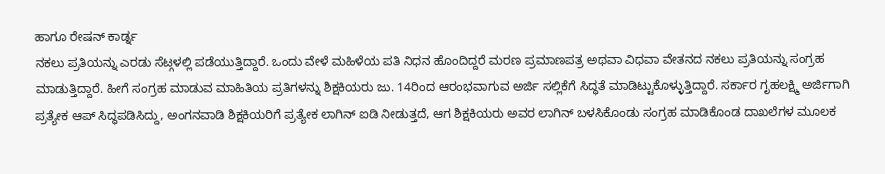ಹಾಗೂ ರೇಷನ್ ಕಾರ್ಡ್ನ
ನಕಲು ಪ್ರತಿಯನ್ನು ಎರಡು ಸೆಟ್ಗಳಲ್ಲಿ ಪಡೆಯುತ್ತಿದ್ದಾರೆ. ಒಂದು ವೇಳೆ ಮಹಿಳೆಯ ಪತಿ ನಿಧನ ಹೊಂದಿದ್ದರೆ ಮರಣ ಪ್ರಮಾಣಪತ್ರ ಅಥವಾ ವಿಧವಾ ವೇತನದ ನಕಲು ಪ್ರತಿಯನ್ನು ಸಂಗ್ರಹ ಮಾಡುತ್ತಿದ್ದಾರೆ. ಹೀಗೆ ಸಂಗ್ರಹ ಮಾಡುವ ಮಾಹಿತಿಯ ಪ್ರತಿಗಳನ್ನು ಶಿಕ್ಷಕಿಯರು ಜು. 14ರಿಂದ ಆರಂಭವಾಗುವ ಅರ್ಜಿ ಸಲ್ಲಿಕೆಗೆ ಸಿದ್ಧತೆ ಮಾಡಿಟ್ಟುಕೊಳ್ಳುತ್ತಿದ್ದಾರೆ. ಸರ್ಕಾರ ಗೃಹಲಕ್ಷ್ಮಿ ಅರ್ಜಿಗಾಗಿ ಪ್ರತ್ಯೇಕ ಆಪ್ ಸಿದ್ಧಪಡಿಸಿದ್ದು, ಅಂಗನವಾಡಿ ಶಿಕ್ಷಕಿಯರಿಗೆ ಪ್ರತ್ಯೇಕ ಲಾಗಿನ್ ಐಡಿ ನೀಡುತ್ತದೆ, ಆಗ ಶಿಕ್ಷಕಿಯರು ಅವರ ಲಾಗಿನ್ ಬಳಸಿಕೊಂಡು ಸಂಗ್ರಹ ಮಾಡಿಕೊಂಡ ದಾಖಲೆಗಳ ಮೂಲಕ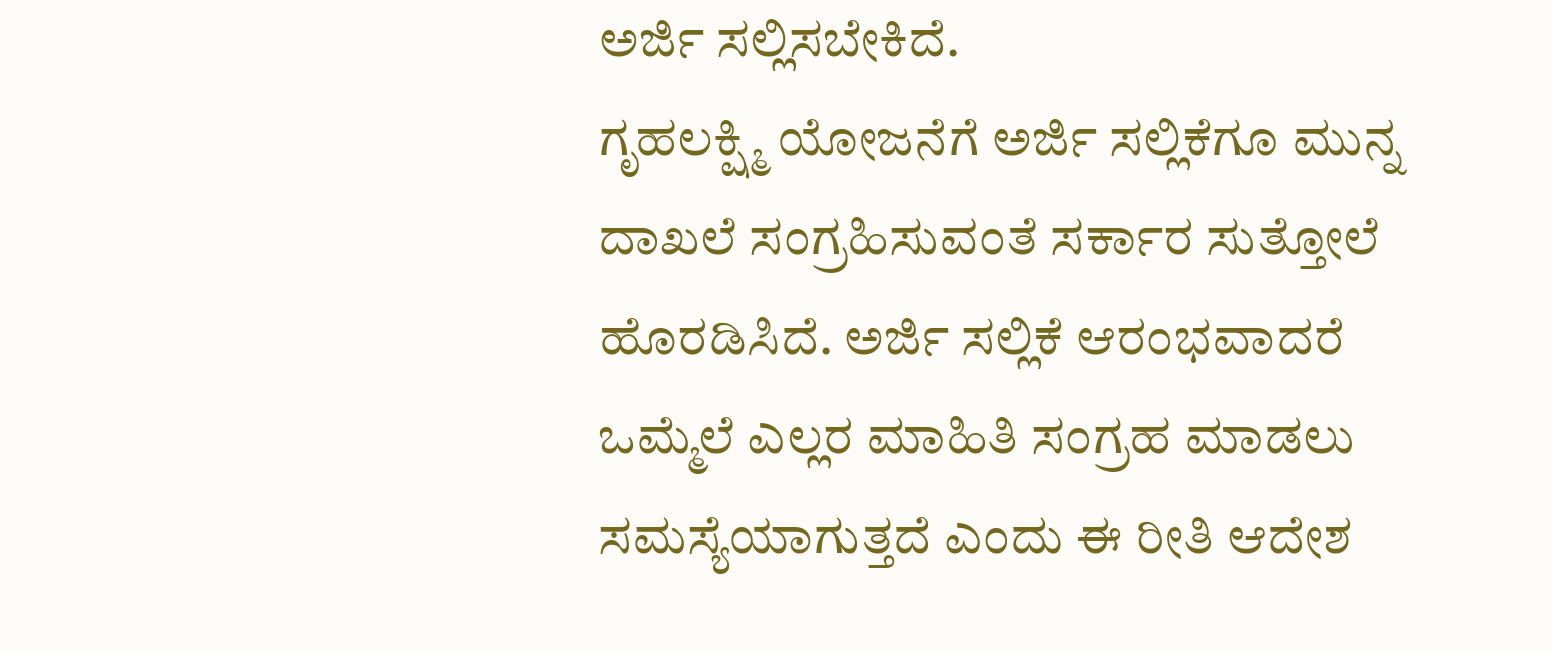ಅರ್ಜಿ ಸಲ್ಲಿಸಬೇಕಿದೆ.
ಗೃಹಲಕ್ಷ್ಮಿ ಯೋಜನೆಗೆ ಅರ್ಜಿ ಸಲ್ಲಿಕೆಗೂ ಮುನ್ನ ದಾಖಲೆ ಸಂಗ್ರಹಿಸುವಂತೆ ಸರ್ಕಾರ ಸುತ್ತೋಲೆ ಹೊರಡಿಸಿದೆ. ಅರ್ಜಿ ಸಲ್ಲಿಕೆ ಆರಂಭವಾದರೆ ಒಮ್ಮೆಲೆ ಎಲ್ಲರ ಮಾಹಿತಿ ಸಂಗ್ರಹ ಮಾಡಲು ಸಮಸ್ಯೆಯಾಗುತ್ತದೆ ಎಂದು ಈ ರೀತಿ ಆದೇಶ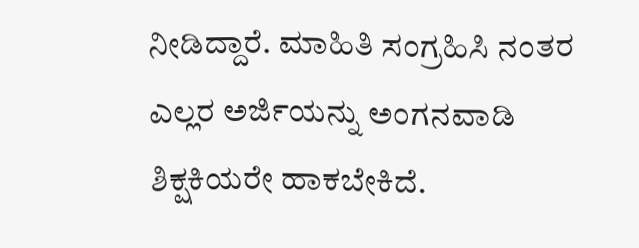ನೀಡಿದ್ದಾರೆ. ಮಾಹಿತಿ ಸಂಗ್ರಹಿಸಿ ನಂತರ ಎಲ್ಲರ ಅರ್ಜಿಯನ್ನು ಅಂಗನವಾಡಿ ಶಿಕ್ಷಕಿಯರೇ ಹಾಕಬೇಕಿದೆ.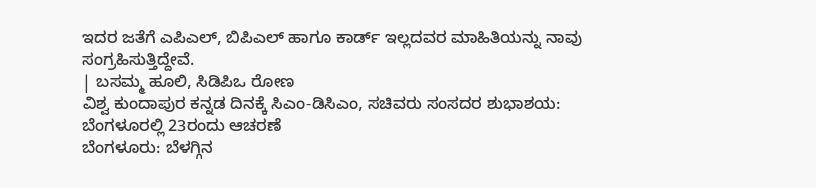ಇದರ ಜತೆಗೆ ಎಪಿಎಲ್, ಬಿಪಿಎಲ್ ಹಾಗೂ ಕಾರ್ಡ್ ಇಲ್ಲದವರ ಮಾಹಿತಿಯನ್ನು ನಾವು ಸಂಗ್ರಹಿಸುತ್ತಿದ್ದೇವೆ.
| ಬಸಮ್ಮ ಹೂಲಿ, ಸಿಡಿಪಿಒ ರೋಣ
ವಿಶ್ವ ಕುಂದಾಪುರ ಕನ್ನಡ ದಿನಕ್ಕೆ ಸಿಎಂ-ಡಿಸಿಎಂ, ಸಚಿವರು ಸಂಸದರ ಶುಭಾಶಯ: ಬೆಂಗಳೂರಲ್ಲಿ 23ರಂದು ಆಚರಣೆ
ಬೆಂಗಳೂರು: ಬೆಳಗ್ಗಿನ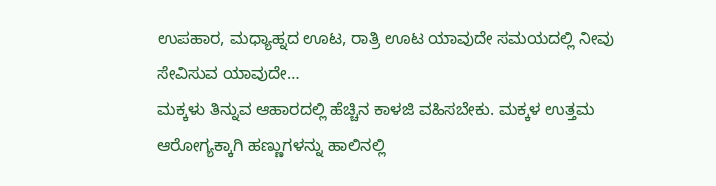ಉಪಹಾರ, ಮಧ್ಯಾಹ್ನದ ಊಟ, ರಾತ್ರಿ ಊಟ ಯಾವುದೇ ಸಮಯದಲ್ಲಿ ನೀವು ಸೇವಿಸುವ ಯಾವುದೇ…
ಮಕ್ಕಳು ತಿನ್ನುವ ಆಹಾರದಲ್ಲಿ ಹೆಚ್ಚಿನ ಕಾಳಜಿ ವಹಿಸಬೇಕು. ಮಕ್ಕಳ ಉತ್ತಮ ಆರೋಗ್ಯಕ್ಕಾಗಿ ಹಣ್ಣುಗಳನ್ನು ಹಾಲಿನಲ್ಲಿ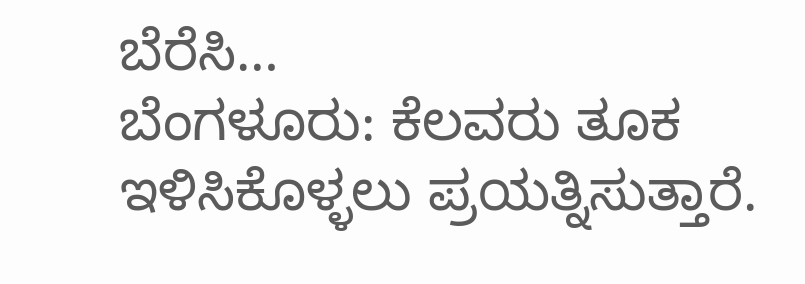ಬೆರೆಸಿ…
ಬೆಂಗಳೂರು: ಕೆಲವರು ತೂಕ ಇಳಿಸಿಕೊಳ್ಳಲು ಪ್ರಯತ್ನಿಸುತ್ತಾರೆ.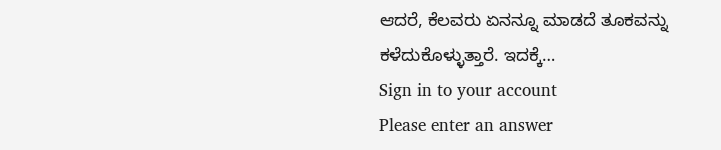ಆದರೆ, ಕೆಲವರು ಏನನ್ನೂ ಮಾಡದೆ ತೂಕವನ್ನು ಕಳೆದುಕೊಳ್ಳುತ್ತಾರೆ. ಇದಕ್ಕೆ…
Sign in to your account
Please enter an answer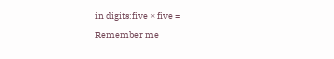in digits:five × five =
Remember me